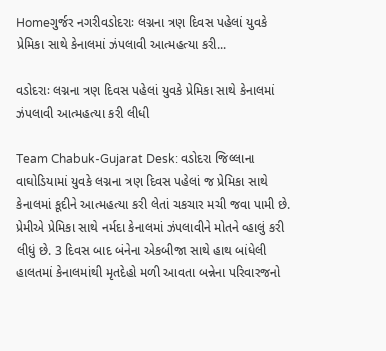Homeગુર્જર નગરીવડોદરાઃ લગ્નના ત્રણ દિવસ પહેલાં યુવકે પ્રેમિકા સાથે કેનાલમાં ઝંપલાવી આત્મહત્યા કરી...

વડોદરાઃ લગ્નના ત્રણ દિવસ પહેલાં યુવકે પ્રેમિકા સાથે કેનાલમાં ઝંપલાવી આત્મહત્યા કરી લીધી

Team Chabuk-Gujarat Desk: વડોદરા જિલ્લાના વાઘોડિયામાં યુવકે લગ્નના ત્રણ દિવસ પહેલાં જ પ્રેમિકા સાથે કેનાલમાં કૂદીને આત્મહત્યા કરી લેતાં ચકચાર મચી જવા પામી છે. પ્રેમીએ પ્રેમિકા સાથે નર્મદા કેનાલમાં ઝંપલાવીને મોતને વ્હાલું કરી લીધું છે. 3 દિવસ બાદ બંનેના એકબીજા સાથે હાથ બાંધેલી હાલતમાં કેનાલમાંથી મૃતદેહો મળી આવતા બન્નેના પરિવારજનો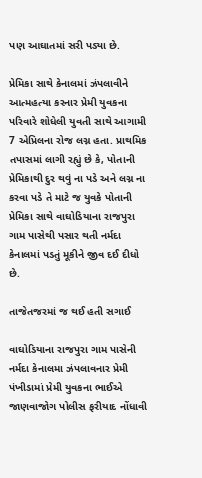પણ આઘાતમાં સરી પડ્યા છે.

પ્રેમિકા સાથે કેનાલમાં ઝંપલાવીને આત્મહત્યા કરનાર પ્રેમી યુવકના પરિવારે શોધેલી યુવતી સાથે આગામી 7 એપ્રિલના રોજ લગ્ન હતા. પ્રાથમિક તપાસમાં લાગી રહ્યું છે કે, પોતાની પ્રેમિકાથી દુર થવું ના પડે અને લગ્ન ના કરવા પડે તે માટે જ યુવકે પોતાની પ્રેમિકા સાથે વાઘોડિયાના રાજપુરા ગામ પાસેથી પસાર થતી નર્મદા કેનાલમાં પડતું મૂકીને જીવ દઈ દીધો છે.

તાજેતજરમાં જ થઈ હતી સગાઈ

વાઘોડિયાના રાજપુરા ગામ પાસેની નર્મદા કેનાલમા ઝંપલાવનાર પ્રેમી પંખીડામાં પ્રેમી યુવકના ભાઈએ જાણવાજોગ પોલીસ ફરીયાદ નોંધાવી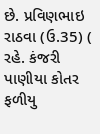છે. પ્રવિણભાઇ રાઠવા (ઉ.35) ( રહે. કંજરી પાણીયા કોતર ફળીયુ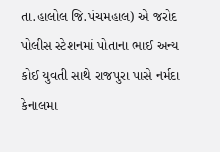તા.હાલોલ જિ.પંચમહાલ) એ જરોદ પોલીસ સ્ટેશનમાં પોતાના ભાઈ અન્ય કોઈ યુવતી સાથે રાજપુરા પાસે નર્મદા કેનાલમા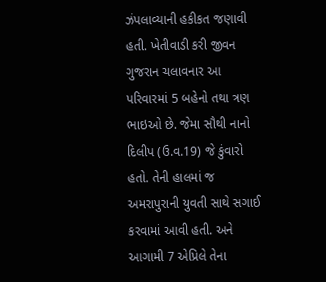ઝંપલાવ્યાની હકીકત જણાવી હતી. ખેતીવાડી કરી જીવન ગુજરાન ચલાવનાર આ પરિવારમાં 5 બહેનો તથા ત્રણ ભાઇઓ છે. જેમા સૌથી નાનો દિલીપ (ઉ.વ.19) જે કુંવારો હતો. તેની હાલમાં જ અમરાપુરાની યુવતી સાથે સગાઈ કરવામાં આવી હતી. અને આગામી 7 એપ્રિલે તેના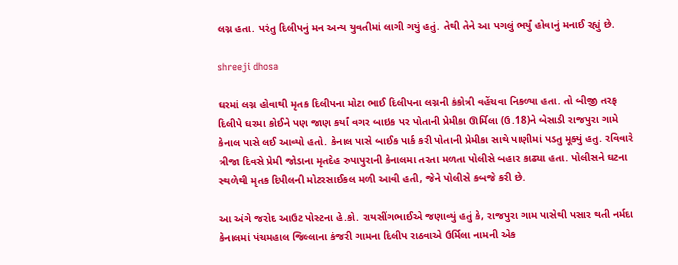લગ્ન હતા. પરંતુ દિલીપનું મન અન્ય યુવતીમાં લાગી ગયું હતું. તેથી તેને આ પગલું ભર્યું હોવાનું મનાઈ રહ્યું છે.

shreeji dhosa

ઘરમાં લગ્ન હોવાથી મૃતક દિલીપના મોટા ભાઈ દિલીપના લગ્નની કંકોત્રી વહેંચવા નિકળ્યા હતા. તો બીજી તરફ દિલીપે ઘરમા કોઈને પણ જાણ કર્યાં વગર બાઇક પર પોતાની પ્રેમીકા ઊર્મિલા (ઉ.18)ને બેસાડી રાજપુરા ગામે કેનાલ પાસે લઈ આવ્યો હતો. કેનાલ પાસે બાઈક પાર્ક કરી પોતાની પ્રેમીકા સાથે પાણીમાં પડતુ મૂક્યું હતુ. રવિવારે ત્રીજા દિવસે પ્રેમી જોડાના મૃતદેહ રુપાપુરાની કેનાલમા તરતા મળતા પોલીસે બહાર કાઢ્યા હતા. પોલીસને ઘટના સ્થળેથી મૃતક દિપીલની મોટરસાઈકલ મળી આવી હતી, જેને પોલીસે કબજે કરી છે.

આ અંગે જરોદ આઉટ પોસ્ટના હે.કો. રાયસીંગભાઈએ જણાવ્યું હતું કે, રાજપુરા ગામ પાસેથી પસાર થતી નર્મદા કેનાલમાં પંચમહાલ જિલ્લાના કંજરી ગામના દિલીપ રાઠવાએ ઉર્મિલા નામની એક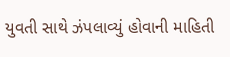યુવતી સાથે ઝંપલાવ્યું હોવાની માહિતી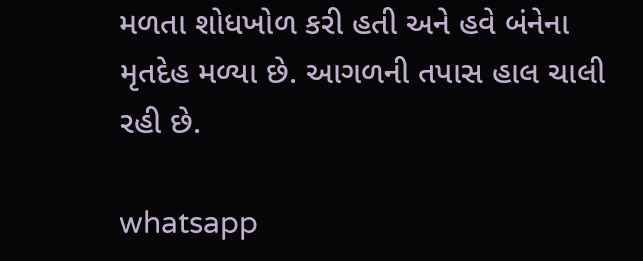મળતા શોધખોળ કરી હતી અને હવે બંનેના મૃતદેહ મળ્યા છે. આગળની તપાસ હાલ ચાલી રહી છે.

whatsapp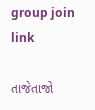group join link

તાજેતાજો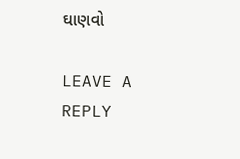ઘાણવો

LEAVE A REPLY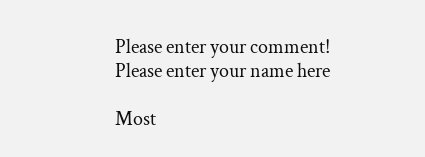Please enter your comment!
Please enter your name here

Most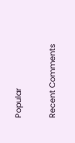Popular

Recent Comments